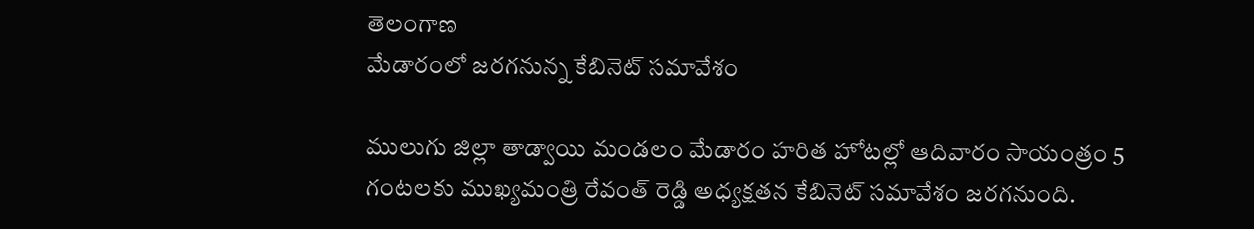తెలంగాణ
మేడారంలో జరగనున్న కేబినెట్ సమావేశం

ములుగు జిల్లా తాడ్వాయి మండలం మేడారం హరిత హోటల్లో ఆదివారం సాయంత్రం 5 గంటలకు ముఖ్యమంత్రి రేవంత్ రెడ్డి అధ్యక్షతన కేబినెట్ సమావేశం జరగనుంది.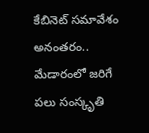కేబినెట్ సమావేశం అనంతరం.. మేడారంలో జరిగే పలు సంస్కృతి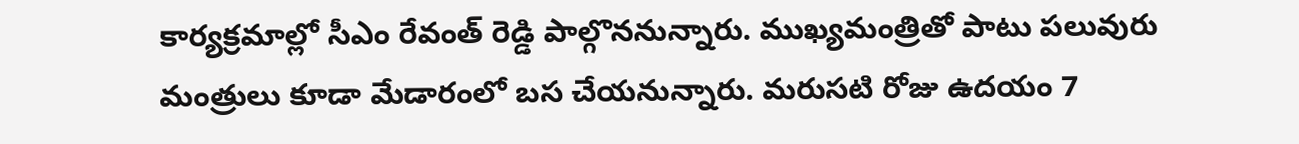కార్యక్రమాల్లో సీఎం రేవంత్ రెడ్డి పాల్గొననున్నారు. ముఖ్యమంత్రితో పాటు పలువురు మంత్రులు కూడా మేడారంలో బస చేయనున్నారు. మరుసటి రోజు ఉదయం 7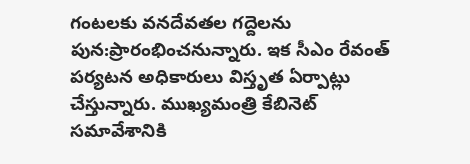గంటలకు వనదేవతల గద్దెలను పున:ప్రారంభించనున్నారు. ఇక సీఎం రేవంత్ పర్యటన అధికారులు విస్తృత ఏర్పాట్లు చేస్తున్నారు. ముఖ్యమంత్రి కేబినెట్ సమావేశానికి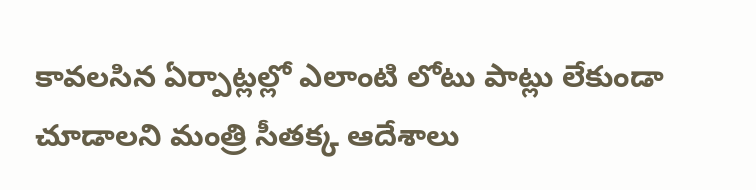కావలసిన ఏర్పాట్లల్లో ఎలాంటి లోటు పాట్లు లేకుండా చూడాలని మంత్రి సీతక్క ఆదేశాలు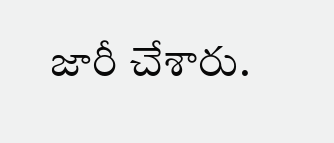జారీ చేశారు.